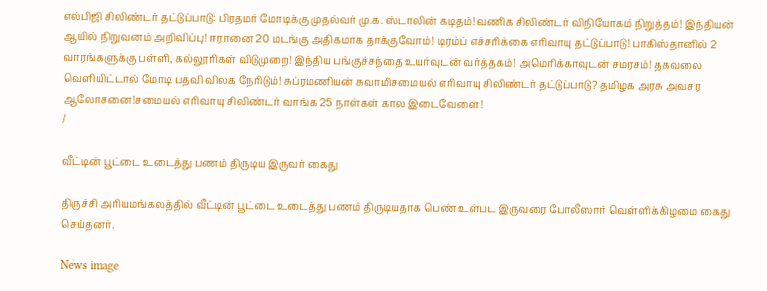எல்பிஜி சிலிண்டர் தட்டுப்பாடு: பிரதமர் மோடிக்கு முதல்வர் மு.க. ஸ்டாலின் கடிதம்!வணிக சிலிண்டர் விநியோகம் நிறுத்தம்! இந்தியன் ஆயில் நிறுவனம் அறிவிப்பு! ஈரானை 20 மடங்கு அதிகமாக தாக்குவோம்! டிரம்ப் எச்சரிக்கை எரிவாயு தட்டுப்பாடு! பாகிஸ்தானில் 2 வாரங்களுக்கு பள்ளி, கல்லூரிகள் விடுமுறை! இந்திய பங்குச்சந்தை உயர்வுடன் வர்த்தகம்! அமெரிக்காவுடன் சமரசம்! தகவலை வெளியிட்டால் மோடி பதவி விலக நேரிடும்! சுப்ரமணியன் சுவாமிசமையல் எரிவாயு சிலிண்டர் தட்டுப்பாடு? தமிழக அரசு அவசர ஆலோசனை!சமையல் எரிவாயு சிலிண்டர் வாங்க 25 நாள்கள் கால இடைவேளை!
/

வீட்டின் பூட்டை உடைத்து பணம் திருடிய இருவர் கைது

திருச்சி அரியமங்கலத்தில் வீட்டின் பூட்டை உடைத்து பணம் திருடியதாக பெண் உள்பட இருவரை போலீஸார் வெள்ளிக்கிழமை கைது செய்தனர்.

News image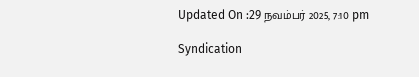Updated On :29 நவம்பர் 2025, 7:10 pm

Syndication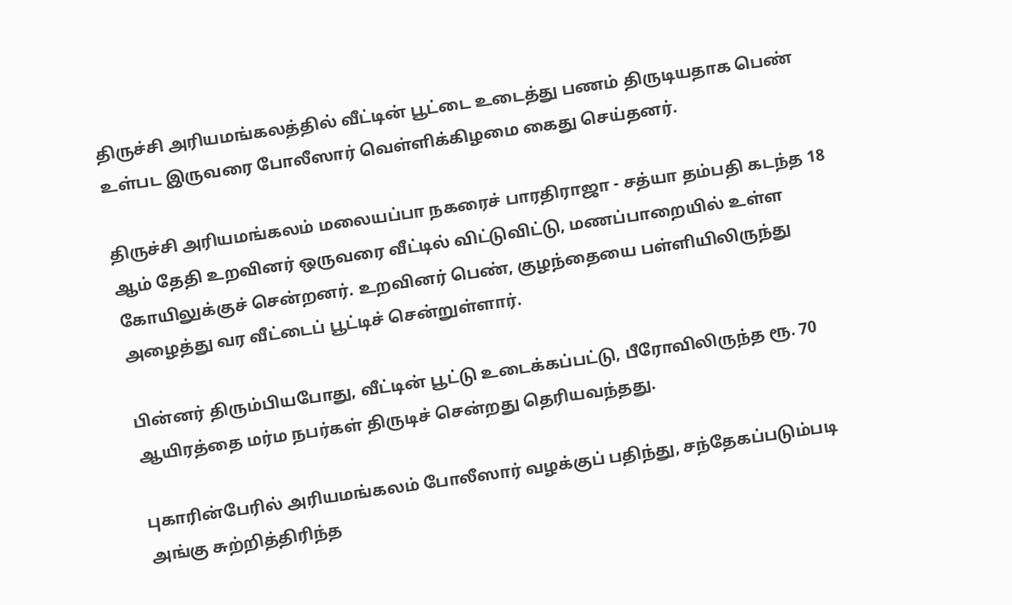திருச்சி அரியமங்கலத்தில் வீட்டின் பூட்டை உடைத்து பணம் திருடியதாக பெண் உள்பட இருவரை போலீஸார் வெள்ளிக்கிழமை கைது செய்தனர்.

திருச்சி அரியமங்கலம் மலையப்பா நகரைச் பாரதிராஜா - சத்யா தம்பதி கடந்த 18 ஆம் தேதி உறவினர் ஒருவரை வீட்டில் விட்டுவிட்டு, மணப்பாறையில் உள்ள கோயிலுக்குச் சென்றனர். உறவினர் பெண், குழந்தையை பள்ளியிலிருந்து அழைத்து வர வீட்டைப் பூட்டிச் சென்றுள்ளார்.

பின்னர் திரும்பியபோது, வீட்டின் பூட்டு உடைக்கப்பட்டு, பீரோவிலிருந்த ரூ. 70 ஆயிரத்தை மர்ம நபர்கள் திருடிச் சென்றது தெரியவந்தது.

புகாரின்பேரில் அரியமங்கலம் போலீஸார் வழக்குப் பதிந்து, சந்தேகப்படும்படி அங்கு சுற்றித்திரிந்த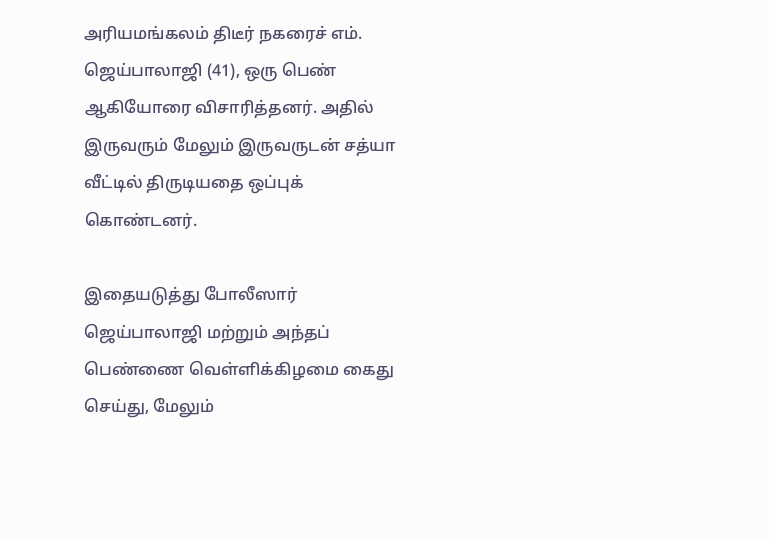அரியமங்கலம் திடீர் நகரைச் எம். ஜெய்பாலாஜி (41), ஒரு பெண் ஆகியோரை விசாரித்தனர். அதில் இருவரும் மேலும் இருவருடன் சத்யா வீட்டில் திருடியதை ஒப்புக் கொண்டனர்.

இதையடுத்து போலீஸார் ஜெய்பாலாஜி மற்றும் அந்தப் பெண்ணை வெள்ளிக்கிழமை கைது செய்து, மேலும்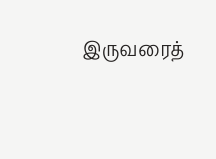இருவரைத்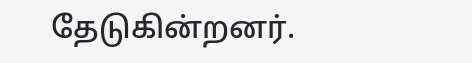தேடுகின்றனர்.